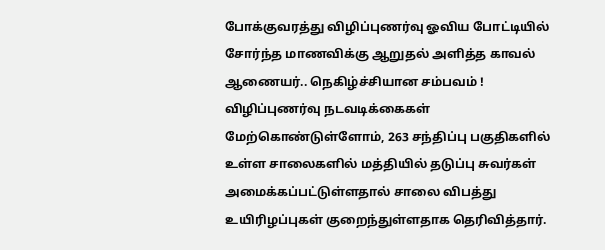போக்குவரத்து விழிப்புணர்வு ஓவிய போட்டியில் சோர்ந்த மாணவிக்கு ஆறுதல் அளித்த காவல் ஆணையர்.. நெகிழ்ச்சியான சம்பவம் !
விழிப்புணர்வு நடவடிக்கைகள் மேற்கொண்டுள்ளோம், 263 சந்திப்பு பகுதிகளில் உள்ள சாலைகளில் மத்தியில் தடுப்பு சுவர்கள் அமைக்கப்பட்டுள்ளதால் சாலை விபத்து உயிரிழப்புகள் குறைந்துள்ளதாக தெரிவித்தார்.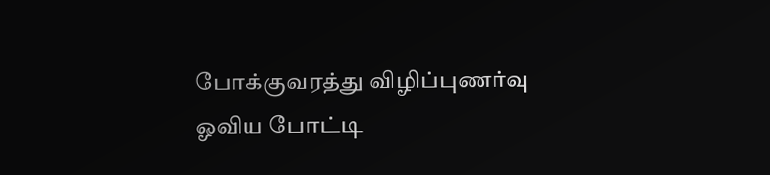போக்குவரத்து விழிப்புணர்வு ஓவிய போட்டி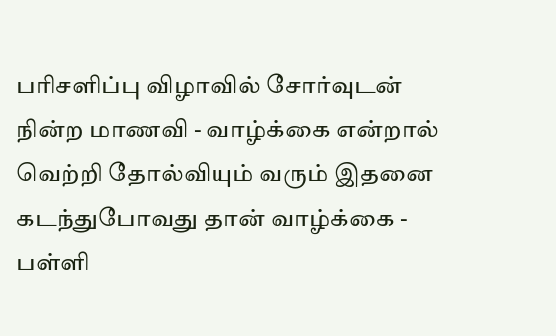பரிசளிப்பு விழாவில் சோர்வுடன் நின்ற மாணவி - வாழ்க்கை என்றால் வெற்றி தோல்வியும் வரும் இதனை கடந்துபோவது தான் வாழ்க்கை - பள்ளி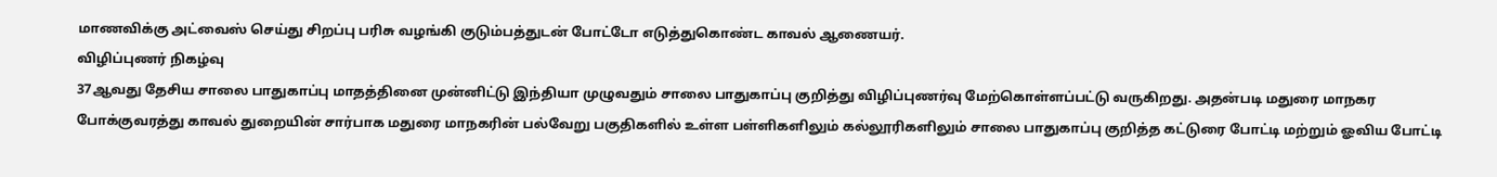மாணவிக்கு அட்வைஸ் செய்து சிறப்பு பரிசு வழங்கி குடும்பத்துடன் போட்டோ எடுத்துகொண்ட காவல் ஆணையர்.
விழிப்புணர் நிகழ்வு
37ஆவது தேசிய சாலை பாதுகாப்பு மாதத்தினை முன்னிட்டு இந்தியா முழுவதும் சாலை பாதுகாப்பு குறித்து விழிப்புணர்வு மேற்கொள்ளப்பட்டு வருகிறது. அதன்படி மதுரை மாநகர போக்குவரத்து காவல் துறையின் சார்பாக மதுரை மாநகரின் பல்வேறு பகுதிகளில் உள்ள பள்ளிகளிலும் கல்லூரிகளிலும் சாலை பாதுகாப்பு குறித்த கட்டுரை போட்டி மற்றும் ஓவிய போட்டி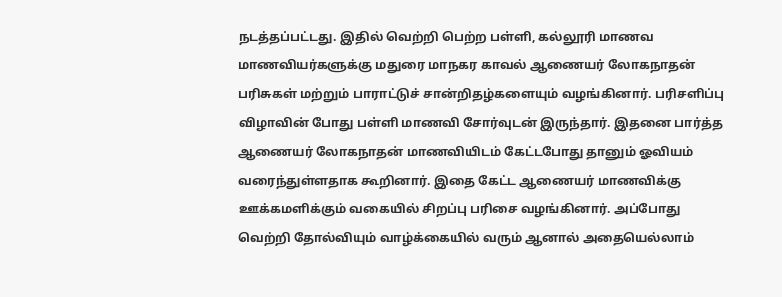நடத்தப்பட்டது. இதில் வெற்றி பெற்ற பள்ளி, கல்லூரி மாணவ மாணவியர்களுக்கு மதுரை மாநகர காவல் ஆணையர் லோகநாதன் பரிசுகள் மற்றும் பாராட்டுச் சான்றிதழ்களையும் வழங்கினார். பரிசளிப்பு விழாவின் போது பள்ளி மாணவி சோர்வுடன் இருந்தார். இதனை பார்த்த ஆணையர் லோகநாதன் மாணவியிடம் கேட்டபோது தானும் ஓவியம் வரைந்துள்ளதாக கூறினார். இதை கேட்ட ஆணையர் மாணவிக்கு ஊக்கமளிக்கும் வகையில் சிறப்பு பரிசை வழங்கினார். அப்போது வெற்றி தோல்வியும் வாழ்க்கையில் வரும் ஆனால் அதையெல்லாம்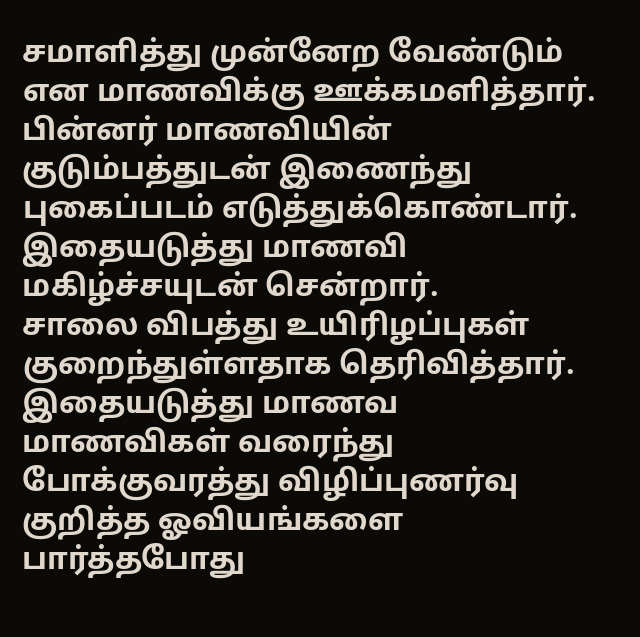சமாளித்து முன்னேற வேண்டும் என மாணவிக்கு ஊக்கமளித்தார். பின்னர் மாணவியின் குடும்பத்துடன் இணைந்து புகைப்படம் எடுத்துக்கொண்டார். இதையடுத்து மாணவி மகிழ்ச்சயுடன் சென்றார்.
சாலை விபத்து உயிரிழப்புகள் குறைந்துள்ளதாக தெரிவித்தார்.
இதையடுத்து மாணவ மாணவிகள் வரைந்து போக்குவரத்து விழிப்புணர்வு குறித்த ஓவியங்களை பார்த்தபோது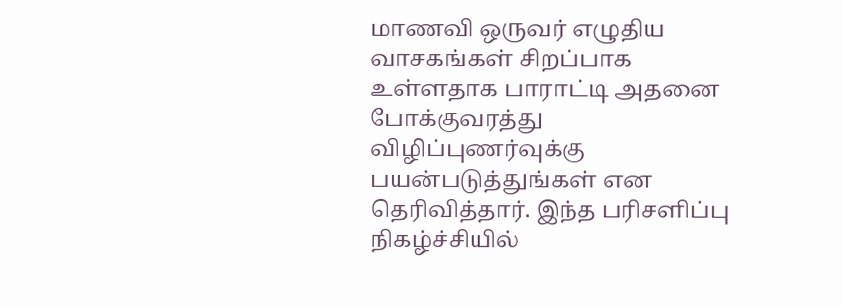மாணவி ஒருவர் எழுதிய வாசகங்கள் சிறப்பாக உள்ளதாக பாராட்டி அதனை போக்குவரத்து விழிப்புணர்வுக்கு பயன்படுத்துங்கள் என தெரிவித்தார். இந்த பரிசளிப்பு நிகழ்ச்சியில்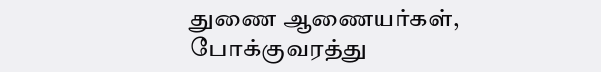துணை ஆணையர்கள், போக்குவரத்து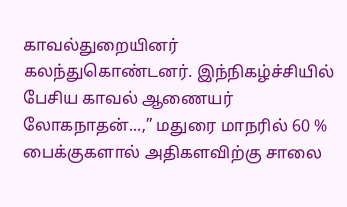காவல்துறையினர் கலந்துகொண்டனர். இந்நிகழ்ச்சியில் பேசிய காவல் ஆணையர் லோகநாதன்...,” மதுரை மாநரில் 60 % பைக்குகளால் அதிகளவிற்கு சாலை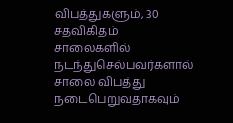விபத்துகளும், 30 சதவிகிதம் சாலைகளில் நடந்துசெல்பவர்களால் சாலை விபத்து நடைபெறுவதாகவும்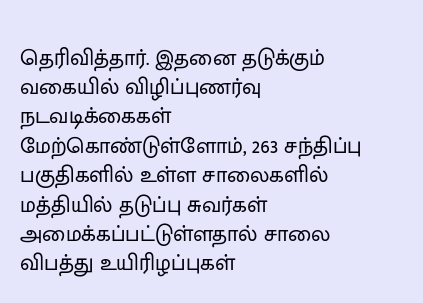தெரிவித்தார். இதனை தடுக்கும் வகையில் விழிப்புணர்வு நடவடிக்கைகள் மேற்கொண்டுள்ளோம், 263 சந்திப்பு பகுதிகளில் உள்ள சாலைகளில் மத்தியில் தடுப்பு சுவர்கள் அமைக்கப்பட்டுள்ளதால் சாலை விபத்து உயிரிழப்புகள்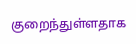குறைந்துள்ளதாக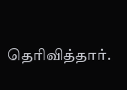தெரிவித்தார்.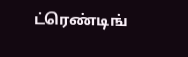ட்ரெண்டிங்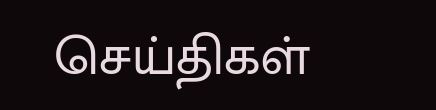செய்திகள்